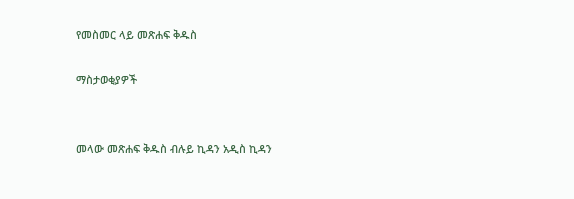የመስመር ላይ መጽሐፍ ቅዱስ

ማስታወቂያዎች


መላው መጽሐፍ ቅዱስ ብሉይ ኪዳን አዲስ ኪዳን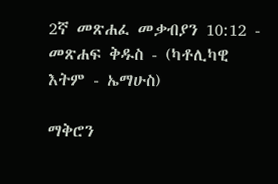2ኛ መጽሐፈ መቃብያን 10:12 - መጽሐፍ ቅዱስ - (ካቶሊካዊ እትም - ኤማሁስ)

ማቅሮን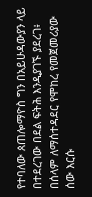የተባለው ጰጠሎማዮስ ግን በአይሁዳውያን ላይ በተደረገው በደል ፍትሕ እንዲያገኙ ያደረገ፥ በሰላም ለማሰተዳደር የሞከረ የመጀመሪያው ሰው እርሱ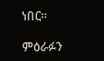ነበር።

ምዕራፉን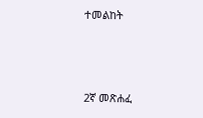ተመልከት



2ኛ መጽሐፈ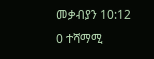መቃብያን 10:12
0 ተሻማሚ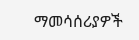ማመሳሰሪያዎች